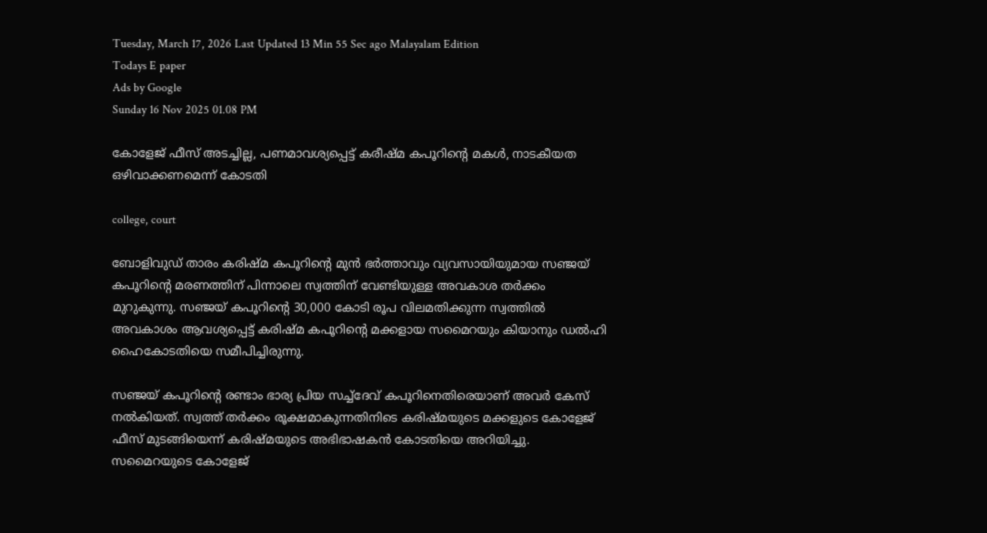Tuesday, March 17, 2026 Last Updated 13 Min 55 Sec ago Malayalam Edition
Todays E paper
Ads by Google
Sunday 16 Nov 2025 01.08 PM

കോളേജ് ഫീസ് അടച്ചില്ല, പണമാവശ്യപ്പെട്ട് കരീഷ്മ കപൂറിന്റെ മകള്‍, നാടകീയത ഒഴിവാക്കണമെന്ന് കോടതി

college, court

ബോളിവുഡ് താരം കരിഷ്മ കപൂറിന്റെ മുന്‍ ഭര്‍ത്താവും വ്യവസായിയുമായ സഞ്ജയ് കപൂറിന്റെ മരണത്തിന് പിന്നാലെ സ്വത്തിന് വേണ്ടിയുള്ള അവകാശ തര്‍ക്കം മുറുകുന്നു. സഞ്ജയ് കപൂറിന്റെ 30,000 കോടി രൂപ വിലമതിക്കുന്ന സ്വത്തില്‍ അവകാശം ആവശ്യപ്പെട്ട് കരിഷ്മ കപൂറിന്റെ മക്കളായ സമൈറയും കിയാനും ഡല്‍ഹി ഹൈകോടതിയെ സമീപിച്ചിരുന്നു.

സഞ്ജയ് കപൂറിന്റെ രണ്ടാം ഭാര്യ പ്രിയ സച്ച്ദേവ് കപൂറിനെതിരെയാണ് അവര്‍ കേസ് നല്‍കിയത്. സ്വത്ത് തര്‍ക്കം രൂക്ഷമാകുന്നതിനിടെ കരിഷ്മയുടെ മക്കളുടെ കോളേജ് ഫീസ് മുടങ്ങിയെന്ന് കരിഷ്മയുടെ അഭിഭാഷകന്‍ കോടതിയെ അറിയിച്ചു. സമൈറയുടെ കോളേജ്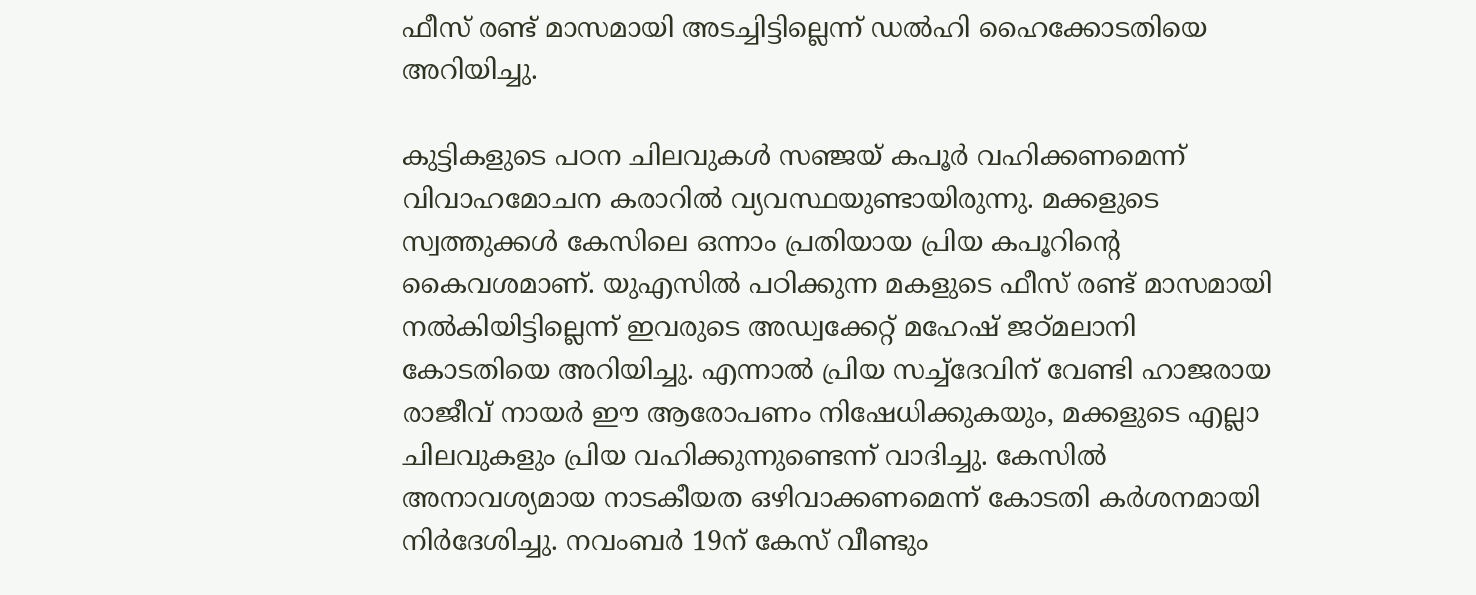ഫീസ് രണ്ട് മാസമായി അടച്ചിട്ടില്ലെന്ന് ഡല്‍ഹി ഹൈക്കോടതിയെ അറിയിച്ചു.

കുട്ടികളുടെ പഠന ചിലവുകള്‍ സഞ്ജയ് കപൂര്‍ വഹിക്കണമെന്ന് വിവാഹമോചന കരാറില്‍ വ്യവസ്ഥയുണ്ടായിരുന്നു. മക്കളുടെ സ്വത്തുക്കള്‍ കേസിലെ ഒന്നാം പ്രതിയായ പ്രിയ കപൂറിന്റെ കൈവശമാണ്. യുഎസില്‍ പഠിക്കുന്ന മകളുടെ ഫീസ് രണ്ട് മാസമായി നല്‍കിയിട്ടില്ലെന്ന് ഇവരുടെ അഡ്വക്കേറ്റ് മഹേഷ് ജഠ്മലാനി കോടതിയെ അറിയിച്ചു. എന്നാല്‍ പ്രിയ സച്ച്‌ദേവിന് വേണ്ടി ഹാജരായ രാജീവ് നായര്‍ ഈ ആരോപണം നിഷേധിക്കുകയും, മക്കളുടെ എല്ലാ ചിലവുകളും പ്രിയ വഹിക്കുന്നുണ്ടെന്ന് വാദിച്ചു. കേസില്‍ അനാവശ്യമായ നാടകീയത ഒഴിവാക്കണമെന്ന് കോടതി കര്‍ശനമായി നിര്‍ദേശിച്ചു. നവംബര്‍ 19ന് കേസ് വീണ്ടും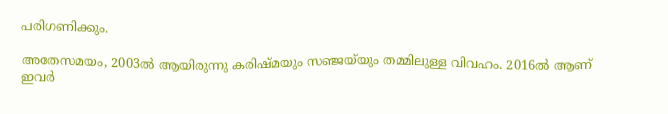പരിഗണിക്കും.

അതേസമയം, 2003ല്‍ ആയിരുന്നു കരിഷ്മയും സഞ്ജയ്‌യും തമ്മിലുള്ള വിവഹം. 2016ല്‍ ആണ് ഇവര്‍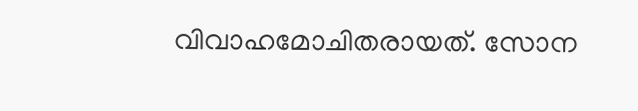വിവാഹമോചിതരായത്. സോന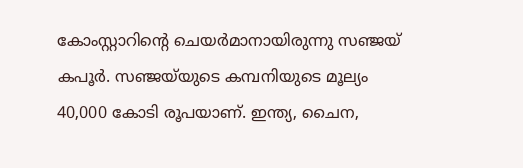കോംസ്റ്റാറിന്റെ ചെയര്‍മാനായിരുന്നു സഞ്ജയ് കപൂര്‍. സഞ്ജയ്‌യുടെ കമ്പനിയുടെ മൂല്യം 40,000 കോടി രൂപയാണ്. ഇന്ത്യ, ചൈന,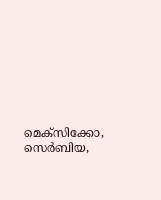മെക്‌സിക്കോ, സെര്‍ബിയ,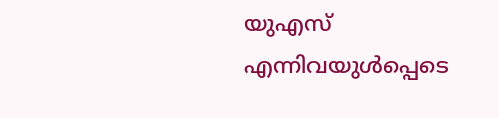യുഎസ് എന്നിവയുള്‍പ്പെടെ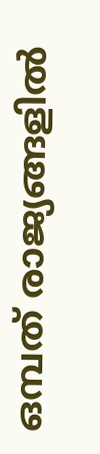ഒമ്പത് രാജ്യങ്ങളില്‍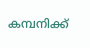കമ്പനിക്ക്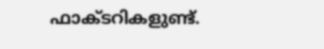ഫാക്ടറികളുണ്ട്.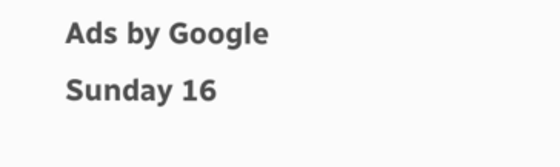Ads by Google
Sunday 16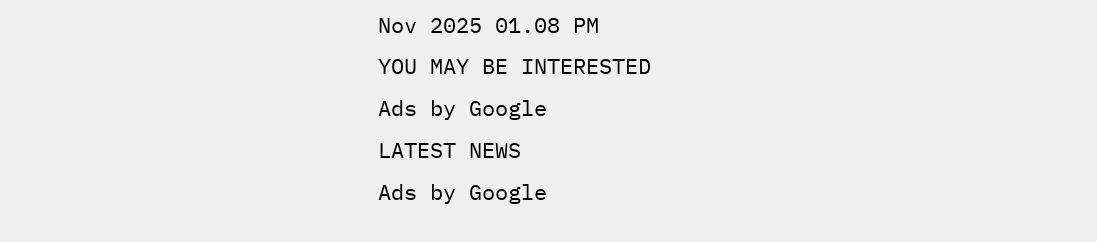Nov 2025 01.08 PM
YOU MAY BE INTERESTED
Ads by Google
LATEST NEWS
Ads by Google